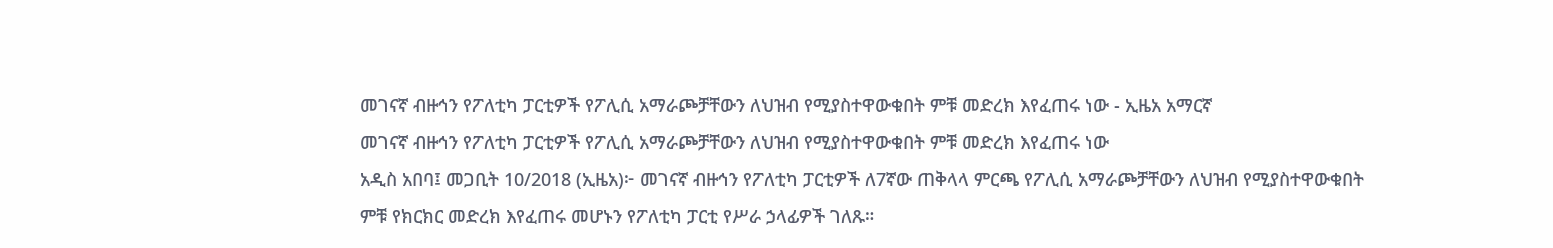መገናኛ ብዙኅን የፖለቲካ ፓርቲዎች የፖሊሲ አማራጮቻቸውን ለህዝብ የሚያስተዋውቁበት ምቹ መድረክ እየፈጠሩ ነው - ኢዜአ አማርኛ
መገናኛ ብዙኅን የፖለቲካ ፓርቲዎች የፖሊሲ አማራጮቻቸውን ለህዝብ የሚያስተዋውቁበት ምቹ መድረክ እየፈጠሩ ነው
አዲስ አበባ፤ መጋቢት 10/2018 (ኢዜአ)፦ መገናኛ ብዙኅን የፖለቲካ ፓርቲዎች ለ7ኛው ጠቅላላ ምርጫ የፖሊሲ አማራጮቻቸውን ለህዝብ የሚያስተዋውቁበት ምቹ የክርክር መድረክ እየፈጠሩ መሆኑን የፖለቲካ ፓርቲ የሥራ ኃላፊዎች ገለጹ።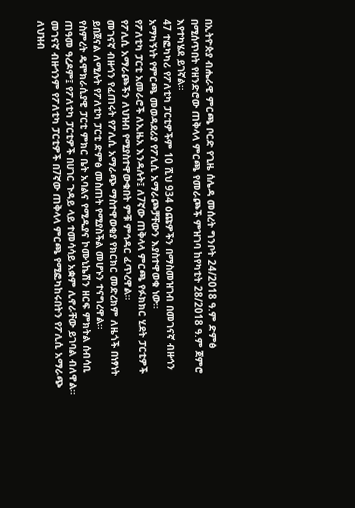በኢትዮጵያ ብሔራዊ ምርጫ ቦርድ የጊዜ ሰሌዳ መሰረት ግንቦት 24/2018 ዓ.ም ድምፅ በሚሰጥበት የዘንድሮው ጠቅላላ ምርጫ የመራጮች ምዝገባ ከየካቲት 28/2018 ዓ.ም ጀምሮ እየተካሄደ ይገኛል።
47 ተፎካካሪ የፖለቲካ ፓርቲዎችም 10 ሺህ 934 ዕጩዎችን በማስመዝገብ በመገናኛ ብዙኅን አማካኝነት የምርጫ መወዳደሪያ የፖሊሲ አማራጮቻቸውን እያስተዋወቁ ነው።
የፖለቲካ ፓርቲ አመራሮች ለኢዜአ እንዳሉት፤ ለ7ኛው ጠቅላላ ምርጫ የፉክክር ሂደት ፓርቲዎች የፖሊሲ አማራጮችን ለህዝብ የሚያስተዋውቁበት ምቹ ምኅዳር ፈጥረዋል።
መገናኛ ብዙኅን የፈጠሩት የፖሊሲ አማራጭ ማስተዋወቂያ የክርክር መድረክም ለዜጎች በነፃነት ይበጀናል ለሚሉት የፖለቲካ ፓርቲ ድምፅ መስጠት የሚያስችል መሆኑን ተናግረዋል።
የስምረት ዴሞክራሲያዊ ፓርቲ ምክር ቤት አባልና የሚዲያና ኮሙኒኬሽን ዘርፍ ምክትል ሰብሳቢ ጠዓመ ዓረዶም፤ የፖለቲካ ፓርቲዎች በሀገር ጉዳይ ላይ ተመሳሳይ አቋም ሊኖራቸው ይገባል ብለዋል።
መገናኛ ብዙኅንም የፖለቲካ ፓርቲዎች በ7ኛው ጠቅላላ ምርጫ የሚፎካከሩበትን የፖሊሲ አማራጭ ለህዝብ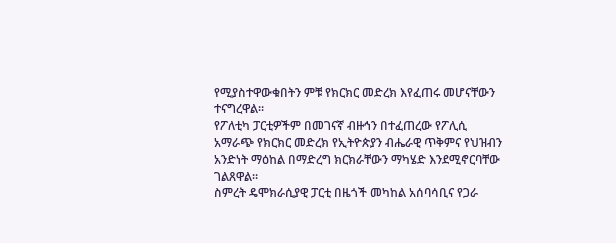የሚያስተዋውቁበትን ምቹ የክርክር መድረክ እየፈጠሩ መሆናቸውን ተናግረዋል።
የፖለቲካ ፓርቲዎችም በመገናኛ ብዙኅን በተፈጠረው የፖሊሲ አማራጭ የክርክር መድረክ የኢትዮጵያን ብሔራዊ ጥቅምና የህዝብን አንድነት ማዕከል በማድረግ ክርክራቸውን ማካሄድ እንደሚኖርባቸው ገልጸዋል።
ስምረት ዴሞክራሲያዊ ፓርቲ በዜጎች መካከል አሰባሳቢና የጋራ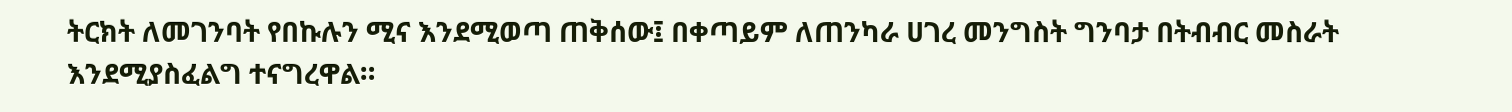ትርክት ለመገንባት የበኩሉን ሚና እንደሚወጣ ጠቅሰው፤ በቀጣይም ለጠንካራ ሀገረ መንግስት ግንባታ በትብብር መስራት እንደሚያስፈልግ ተናግረዋል።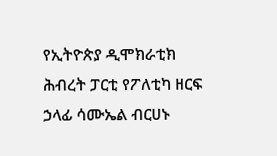የኢትዮጵያ ዲሞክራቲክ ሕብረት ፓርቲ የፖለቲካ ዘርፍ ኃላፊ ሳሙኤል ብርሀኑ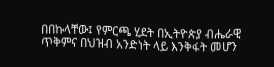በበኩላቸው፤ የምርጫ ሂደት በኢትዮጵያ ብሔራዊ ጥቅምና በህዝብ አንድነት ላይ እንቅፋት መሆን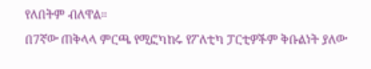የለበትም ብለዋል።
በ7ኛው ጠቅላላ ምርጫ የሚፎካከሩ የፖለቲካ ፓርቲዎችም ቅቡልነት ያለው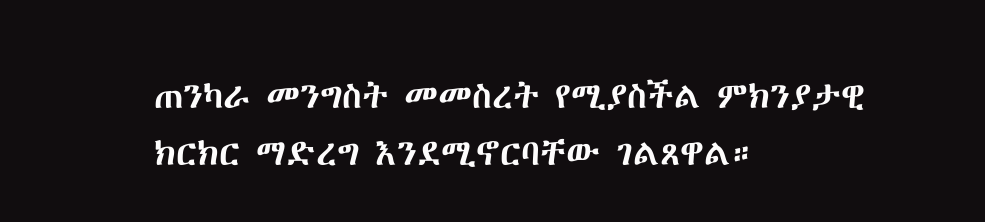ጠንካራ መንግስት መመስረት የሚያስችል ምክንያታዊ ክርክር ማድረግ እንደሚኖርባቸው ገልጸዋል።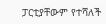ፓርቲያቸውም የተሻለች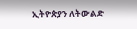ኢትዮጵያን ለትውልድ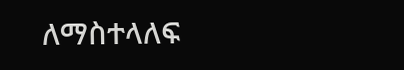ለማስተላለፍ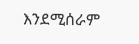እንደሚሰራም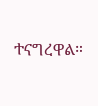ተናግረዋል።